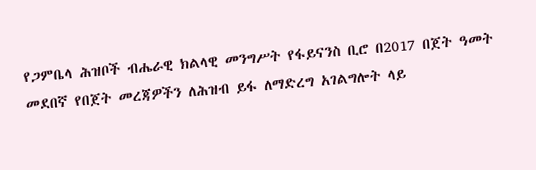የጋምቤላ ሕዝቦች ብሔራዊ ክልላዊ መንግሥት የፋይናንስ ቢሮ በ2017 በጀት ዓመት መደበኛ የበጀት መረጃዎችን ለሕዝብ ይፋ ለማድረግ አገልግሎት ላይ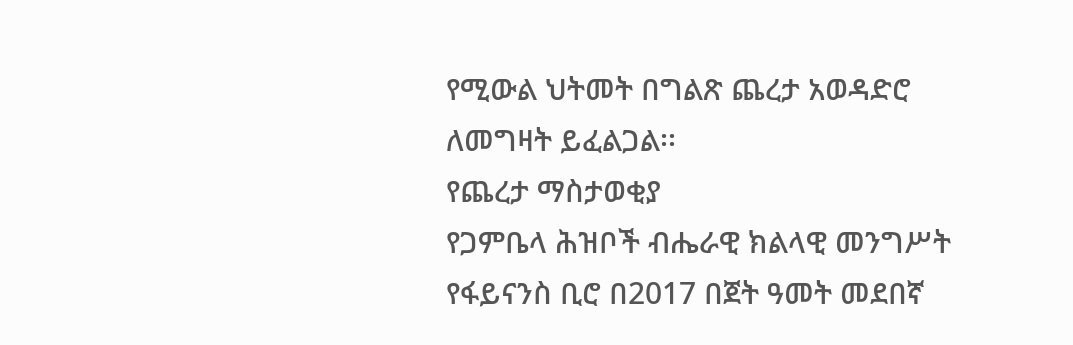የሚውል ህትመት በግልጽ ጨረታ አወዳድሮ ለመግዛት ይፈልጋል፡፡
የጨረታ ማስታወቂያ
የጋምቤላ ሕዝቦች ብሔራዊ ክልላዊ መንግሥት የፋይናንስ ቢሮ በ2017 በጀት ዓመት መደበኛ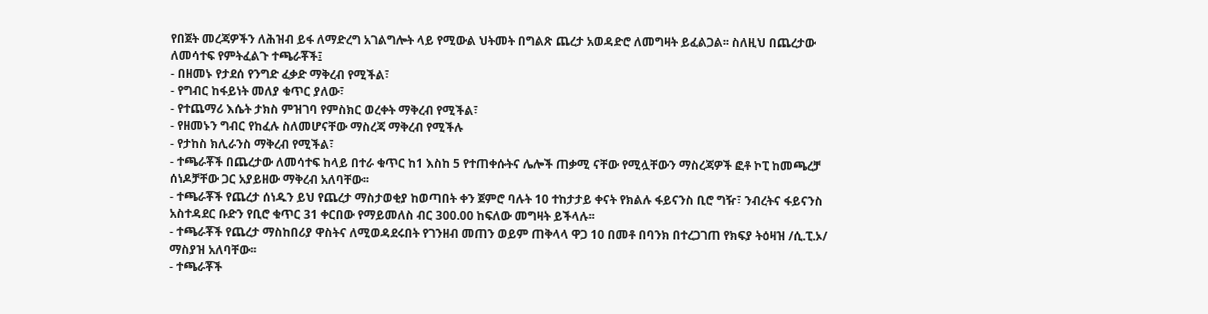የበጀት መረጃዎችን ለሕዝብ ይፋ ለማድረግ አገልግሎት ላይ የሚውል ህትመት በግልጽ ጨረታ አወዳድሮ ለመግዛት ይፈልጋል፡፡ ስለዚህ በጨረታው ለመሳተፍ የምትፈልጉ ተጫራቾች፤
- በዘመኑ የታደሰ የንግድ ፈቃድ ማቅረብ የሚችል፣
- የግብር ከፋይነት መለያ ቁጥር ያለው፣
- የተጨማሪ እሴት ታክስ ምዝገባ የምስክር ወረቀት ማቅረብ የሚችል፣
- የዘመኑን ግብር የከፈሉ ስለመሆናቸው ማስረጃ ማቅረብ የሚችሉ
- የታከስ ክሊራንስ ማቅረብ የሚችል፣
- ተጫራቾች በጨረታው ለመሳተፍ ከላይ በተራ ቁጥር ከ1 እስከ 5 የተጠቀሱትና ሌሎች ጠቃሚ ናቸው የሚሏቸውን ማስረጃዎች ፎቶ ኮፒ ከመጫረቻ ሰነዶቻቸው ጋር አያይዘው ማቅረብ አለባቸው፡፡
- ተጫራቾች የጨረታ ሰነዱን ይህ የጨረታ ማስታወቂያ ከወጣበት ቀን ጀምሮ ባሉት 10 ተከታታይ ቀናት የክልሉ ፋይናንስ ቢሮ ግዥ፣ ንብረትና ፋይናንስ አስተዳደር ቡድን የቢሮ ቁጥር 31 ቀርበው የማይመለስ ብር 300.00 ከፍለው መግዛት ይችላሉ፡፡
- ተጫራቾች የጨረታ ማስከበሪያ ዋስትና ለሚወዳደሩበት የገንዘብ መጠን ወይም ጠቅላላ ዋጋ 10 በመቶ በባንክ በተረጋገጠ የክፍያ ትዕዛዝ /ሲ.ፒ.ኦ/ ማስያዝ አለባቸው፡፡
- ተጫራቾች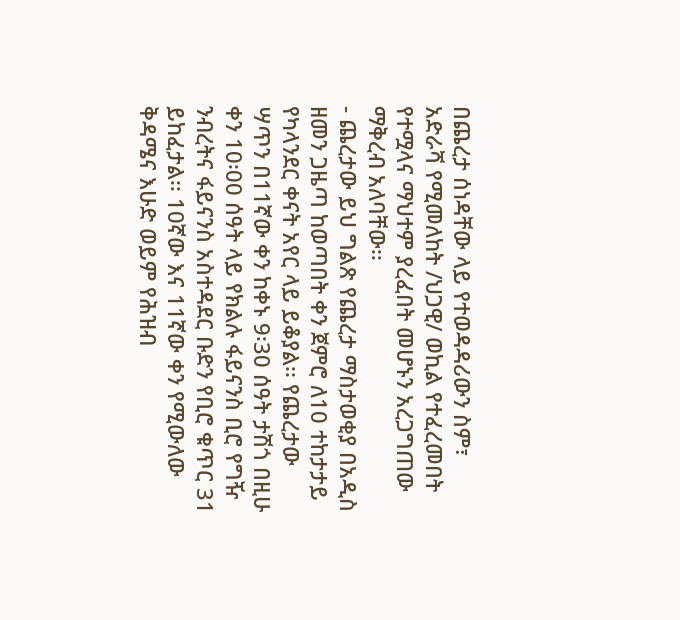በጨረታ ሰነዳቸው ላይ የተወዳዳሪውን ስም፣ አድራሻ የሚመለከት /ህጋዊ/ ወኪል የተፈረመበት የተሟላና ማህተም ያረፈበት መሆኑን አረጋግጠው ማቅረብ አለባቸው፡፡
- ጨረታው ይህ ግልጽ የጨረታ ማስታወቂያ በአዲስ ዘመን ጋዜጣ ከወጣበት ቀን ጀምሮ ለ10 ተከታታይ የካላንደር ቀናት አየር ላይ ይቆያል፡፡ የጨረታው ሣጥን በ11ኛው ቀን ከቀኑ 9፡30 ሰዓት ታሽጎ በዚሁ ቀን 10፡00 ሰዓት ላይ የክልሉ ፋይናንስ ቢሮ የግዥ ንብረትና ፋይናንስ አስተዳደር ቡድን የቢሮ ቁጥር 31 ይከፈታል፡፡ 10ኛው እና 11ኛው ቀን የሚውለው ቅዳሜና እሁድ ወይም የሕዝብ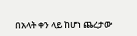በአላት ቀን ላይ ከሆነ ጨረታው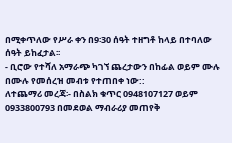በሚቀጥለው የሥራ ቀን በ9፡30 ሰዓት ተዘግቶ ከላይ በተባለው ሰዓት ይከፈታል፡፡
- ቢሮው የተሻለ አማራጭ ካገኘ ጨረታውን በከፊል ወይም ሙሉ በሙሉ የመሰረዝ መብቱ የተጠበቀ ነው::
ለተጨማሪ መረጃ፡- በስልክ ቁጥር 0948107127 ወይም 0933800793 በመደወል ማብራሪያ መጠየቅ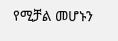የሚቻል መሆኑን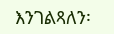እንገልጻለን፡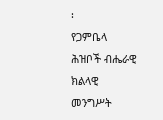፡
የጋምቤላ ሕዝቦች ብሔራዊ ክልላዊ መንግሥት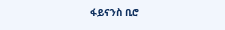ፋይናንስ ቢሮ